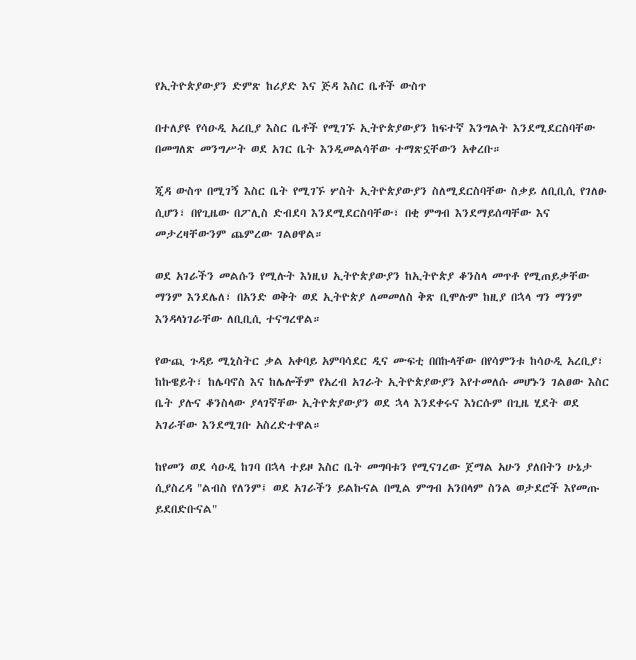የኢትዮጵያውያን ድምጽ ከሪያድ እና ጅዳ እስር ቤቶች ውስጥ

በተለያዩ የሳዑዲ አረቢያ እስር ቤቶች የሚገኙ ኢትዮጵያውያን ከፍተኛ እንግልት እንደሚደርስባቸው በመግለጽ መንግሥት ወደ አገር ቤት እንዲመልሳቸው ተማጽኗቸውን አቀረቡ።

ጂዳ ውስጥ በሚገኝ እስር ቤት የሚገኙ ሦስት ኢትዮጵያውያን ስለሚደርስባቸው ስቃይ ለቢቢሲ የገለፁ ሲሆን፣ በየጊዜው በፖሊስ ድብደባ እንደሚደርስባቸው፣ በቂ ምግብ እንደማይሰጣቸው እና መታረዛቸውንም ጨምረው ገልፀዋል።

ወደ አገራችን መልሱን የሚሉት እነዚህ ኢትዮጵያውያን ከኢትዮጵያ ቆንስላ መጥቶ የሚጠይቃቸው ማንም እንደሌለ፣ በአንድ ወቅት ወደ ኢትዮጵያ ለመመለስ ቅጽ ቢሞሉም ከዚያ በኋላ ግን ማንም እንዳላነገራቸው ለቢቢሲ ተናግረዋል።

የውጪ ጉዳይ ሚኒስትር ቃል አቀባይ አምባሳደር ዲና ሙፍቲ በበኩላቸው በየሳምንቱ ከሳዑዲ አረቢያ፣ ከኩዌይት፣ ከሌባኖስ እና ከሌሎችም የአረብ አገራት ኢትዮጵያውያን እየተመለሱ መሆኑን ገልፀው እስር ቤት ያሉና ቆንስላው ያላገኛቸው ኢትዮጵያውያን ወደ ኋላ እንደቀሩና እነርሱም በጊዜ ሂደት ወደ አገራቸው እንደሚገቡ አስረድተዋል።

ከየመን ወደ ሳዑዲ ከገባ በኋላ ተይዞ እስር ቤት መግባቱን የሚናገረው ጀማል አሁን ያለበትን ሁኔታ ሲያስረዳ "ልብስ የለንም፤ ወደ አገራችን ይልኩናል በሚል ምግብ አንበላም ስንል ወታደሮች እየመጡ ይደበድቡናል"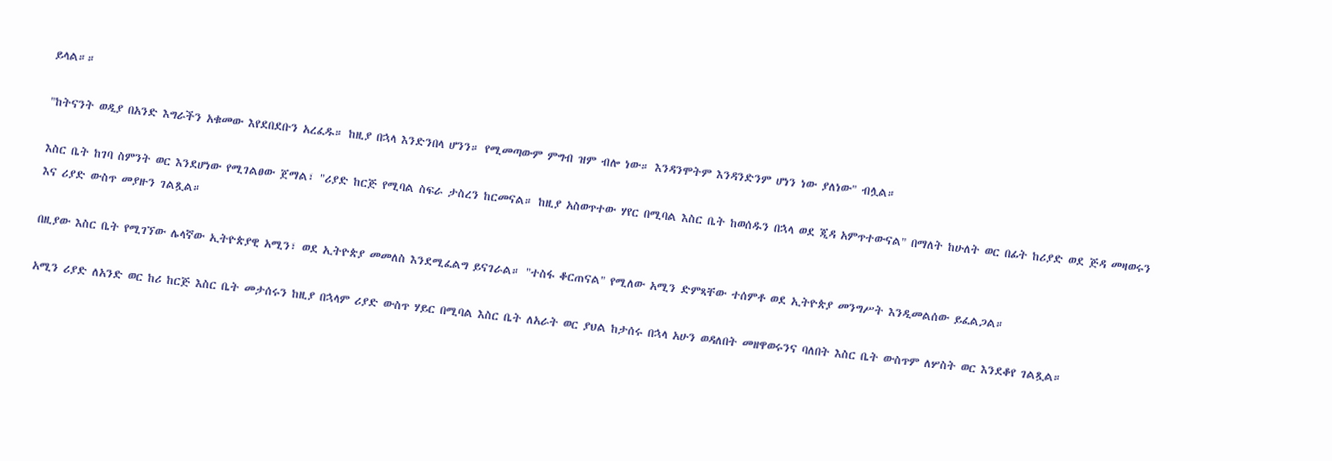ይላል።።

"ከትናንት ወዲያ በአንድ እግራችን አቁመው እየደበደቡን አረፈዱ። ከዚያ በኋላ እንድንበላ ሆንን። የሚመጣውም ምግብ ዝም ብሎ ነው። እንዳንሞትም እንዳንድንም ሆነን ነው ያለነው" ብሏል።

እስር ቤት ከገባ ስምንት ወር እንደሆነው የሚገልፀው ጀማል፣ "ሪያድ ከርጅ የሚባል ስፍራ ታስረን ከርመናል። ከዚያ አስወጥተው ሃየር በሚባል እስር ቤት ከወሰዱን በኋላ ወደ ጂዳ አምጥተውናል" በማለት ከሁለት ወር በፊት ከሪያድ ወደ ጅዳ መዛወሩን እና ሪያድ ውስጥ መያዙን ገልጿል።

በዚያው እስር ቤት የሚገኘው ሌላኛው ኢትዮጵያዊ አሚን፣ ወደ ኢትዮጵያ መመለስ እንደሚፈልግ ይናገራል። "ተስፋ ቆርጠናል" የሚለው አሚን ድምጻቸው ተሰምቶ ወደ ኢትዮጵያ መንግሥት እንዲመልሰው ይፈልጋል።

አሚን ሪያድ ለአንድ ወር ከሪ ከርጅ እስር ቤት መታሰሩን ከዚያ በኋላም ሪያድ ውስጥ ሃይር በሚባል እስር ቤት ለአራት ወር ያህል ከታሰሩ በኋላ አሁን ወዳለበት መዘዋወሩንና ባለበት እስር ቤት ውስጥም ለሦስት ወር እንደቆየ ገልጿል።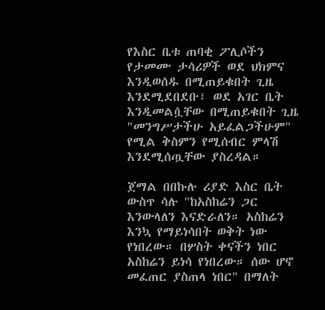የእስር ቤቱ ጠባቂ ፖሊሶችን የታመሙ ታሳሪዎች ወደ ህክምና እንዲወሰዱ በሚጠይቁበት ጊዜ እንደሚደበደቡ፣ ወደ አገር ቤት እንዲመልሷቸው በሚጠይቁበት ጊዜ "መንግሥታችሁ አይፈልጋችሁም" የሚል ቅስምን የሚሰብር ምላሽ እንደሚሰጧቸው ያስረዳል።

ጀማል በበኩሉ ሪያድ እስር ቤት ውስጥ ሳሉ "ከአስከሬን ጋር እንውላለን እናድራለን። አስከሬን እንኳ የማይነሳበት ወቅት ነው የነበረው። በሦስት ቀናችን ነበር አስከሬን ይነሳ የነበረው። ሰው ሆኖ መፈጠር ያስጠላ ነበር" በማለት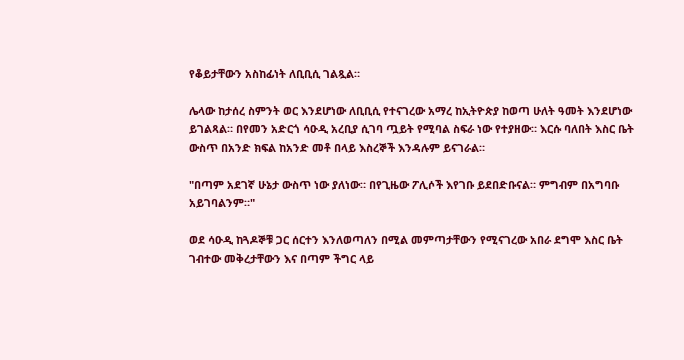የቆይታቸውን አስከፊነት ለቢቢሲ ገልጿል።

ሌላው ከታሰረ ስምንት ወር እንደሆነው ለቢቢሲ የተናገረው አማረ ከኢትዮጵያ ከወጣ ሁለት ዓመት እንደሆነው ይገልጻል። በየመን አድርጎ ሳዑዲ አረቢያ ሲገባ ጧይት የሚባል ስፍራ ነው የተያዘው። እርሱ ባለበት እስር ቤት ውስጥ በአንድ ክፍል ከአንድ መቶ በላይ እስረኞች እንዳሉም ይናገራል።

"በጣም አደገኛ ሁኔታ ውስጥ ነው ያለነው። በየጊዜው ፖሊሶች እየገቡ ይደበድቡናል። ምግብም በአግባቡ አይገባልንም።"

ወደ ሳዑዲ ከጓዶኞቹ ጋር ሰርተን እንለወጣለን በሚል መምጣታቸውን የሚናገረው አበራ ደግሞ እስር ቤት ገብተው መቅረታቸውን እና በጣም ችግር ላይ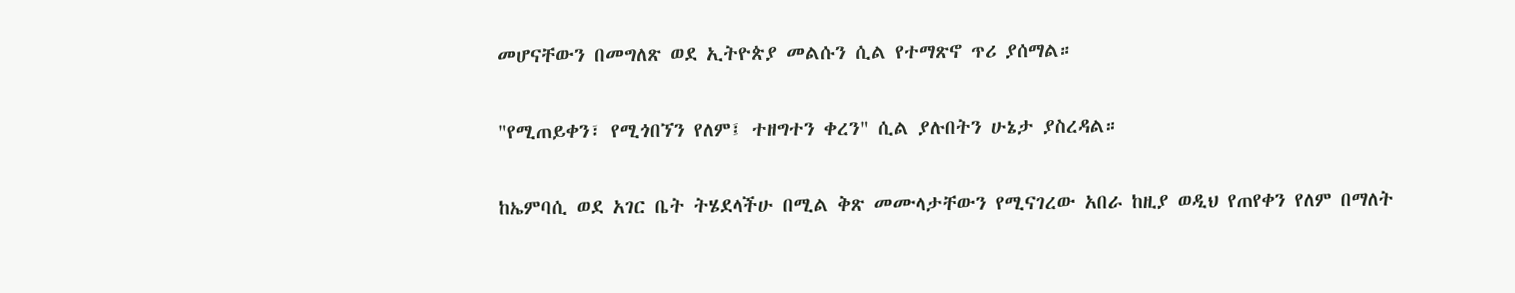መሆናቸውን በመግለጽ ወደ ኢትዮጵያ መልሱን ሲል የተማጽኖ ጥሪ ያሰማል።

"የሚጠይቀን፣ የሚጎበኘን የለም፤ ተዘግተን ቀረን" ሲል ያሉበትን ሁኔታ ያስረዳል።

ከኤምባሲ ወደ አገር ቤት ትሄደላችሁ በሚል ቅጽ መሙላታቸውን የሚናገረው አበራ ከዚያ ወዲህ የጠየቀን የለም በማለት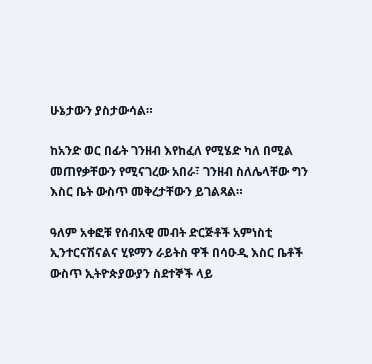ሁኔታውን ያስታውሳል።

ከአንድ ወር በፊት ገንዘብ እየከፈለ የሚሄድ ካለ በሚል መጠየቃቸውን የሚናገረው አበራ፣ ገንዘብ ስለሌላቸው ግን እስር ቤት ውስጥ መቅረታቸውን ይገልጻል።

ዓለም አቀፎቹ የሰብአዊ መብት ድርጅቶች አምነስቲ ኢንተርናሽናልና ሂዩማን ራይትስ ዋች በሳዑዲ እስር ቤቶች ውስጥ ኢትዮጵያውያን ስደተኞች ላይ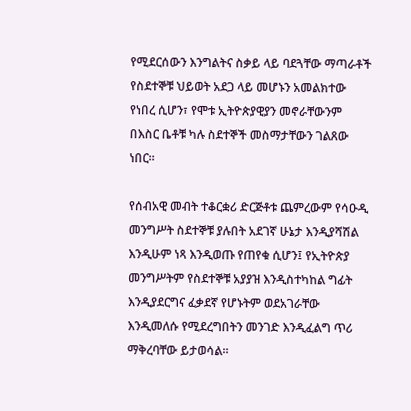የሚደርሰውን እንግልትና ስቃይ ላይ ባደጓቸው ማጣራቶች የስደተኞቹ ህይወት አደጋ ላይ መሆኑን አመልክተው የነበረ ሲሆን፣ የሞቱ ኢትዮጵያዊያን መኖራቸውንም በእስር ቤቶቹ ካሉ ስደተኞች መስማታቸውን ገልጸው ነበር።

የሰብአዊ መብት ተቆርቋሪ ድርጅቶቱ ጨምረውም የሳዑዲ መንግሥት ስደተኞቹ ያሉበት አደገኛ ሁኔታ እንዲያሻሽል እንዲሁም ነጻ እንዲወጡ የጠየቁ ሲሆን፤ የኢትዮጵያ መንግሥትም የስደተኞቹ አያያዝ እንዲስተካከል ግፊት እንዲያደርግና ፈቃደኛ የሆኑትም ወደአገራቸው እንዲመለሱ የሚደረግበትን መንገድ እንዲፈልግ ጥሪ ማቅረባቸው ይታወሳል።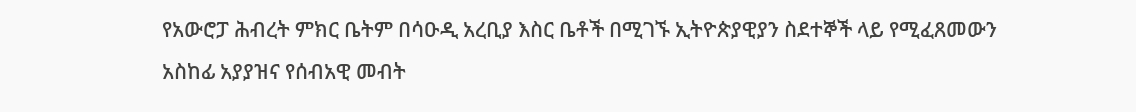የአውሮፓ ሕብረት ምክር ቤትም በሳዑዲ አረቢያ እስር ቤቶች በሚገኙ ኢትዮጵያዊያን ስደተኞች ላይ የሚፈጸመውን አስከፊ አያያዝና የሰብአዊ መብት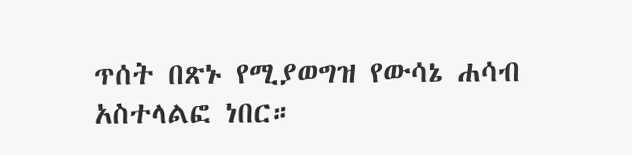ጥሰት በጽኑ የሚያወግዝ የውሳኔ ሐሳብ አስተላልፎ ነበር።